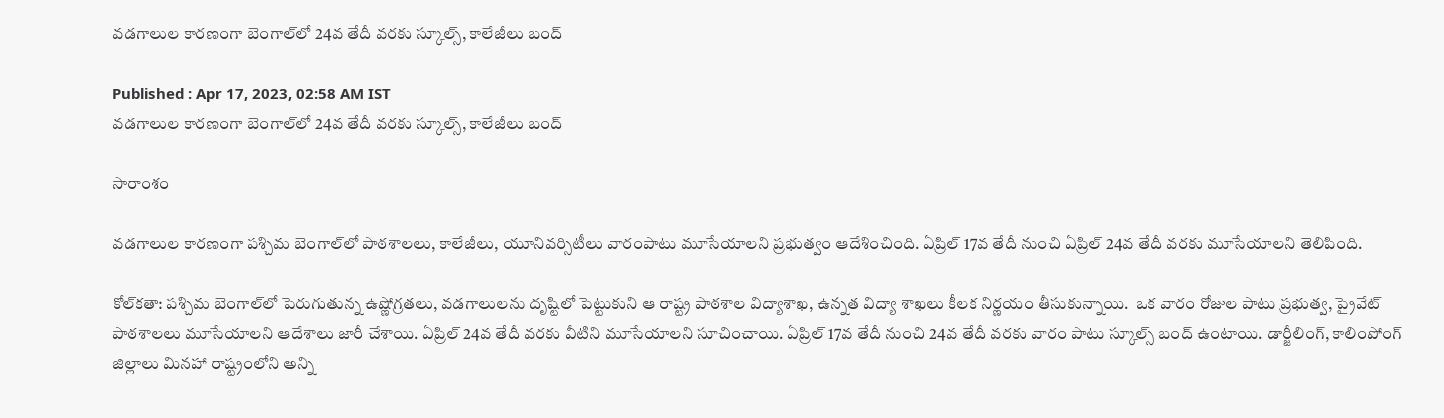వడగాలుల కారణంగా బెంగాల్‌లో 24వ తేదీ వరకు స్కూల్స్, కాలేజీలు బంద్

Published : Apr 17, 2023, 02:58 AM IST
వడగాలుల కారణంగా బెంగాల్‌లో 24వ తేదీ వరకు స్కూల్స్, కాలేజీలు బంద్

సారాంశం

వడగాలుల కారణంగా పశ్చిమ బెంగాల్‌లో పాఠశాలలు, కాలేజీలు, యూనివర్సిటీలు వారంపాటు మూసేయాలని ప్రభుత్వం ఆదేశించింది. ఏప్రిల్ 17వ తేదీ నుంచి ఏప్రిల్ 24వ తేదీ వరకు మూసేయాలని తెలిపింది.

కోల్‌కతా: పశ్చిమ బెంగాల్‌లో పెరుగుతున్న ఉష్ణోగ్రతలు, వడగాలులను దృష్టిలో పెట్టుకుని ఆ రాష్ట్ర పాఠశాల విద్యాశాఖ, ఉన్నత విద్యా శాఖలు కీలక నిర్ణయం తీసుకున్నాయి.  ఒక వారం రోజుల పాటు ప్రభుత్వ, ప్రైవేట్ పాఠశాలలు మూసేయాలని ఆదేశాలు జారీ చేశాయి. ఏప్రిల్ 24వ తేదీ వరకు వీటిని మూసేయాలని సూచించాయి. ఏప్రిల్ 17వ తేదీ నుంచి 24వ తేదీ వరకు వారం పాటు స్కూల్స్ బంద్ ఉంటాయి. డార్జీలింగ్, కాలింపోంగ్ జిల్లాలు మినహా రాష్ట్రంలోని అన్ని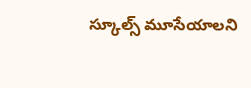స్కూల్స్ మూసేయాలని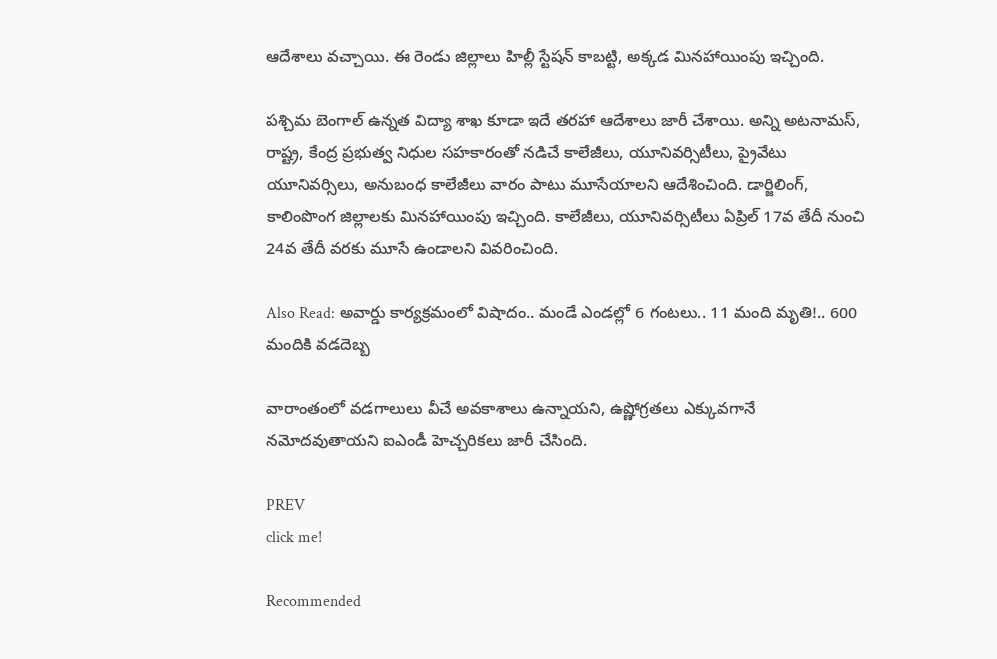ఆదేశాలు వచ్చాయి. ఈ రెండు జిల్లాలు హిల్లీ స్టేషన్ కాబట్టి, అక్కడ మినహాయింపు ఇచ్చింది.

పశ్చిమ బెంగాల్ ఉన్నత విద్యా శాఖ కూడా ఇదే తరహా ఆదేశాలు జారీ చేశాయి. అన్ని అటనామస్, రాష్ట్ర, కేంద్ర ప్రభుత్వ నిధుల సహకారంతో నడిచే కాలేజీలు, యూనివర్సిటీలు, ప్రైవేటు యూనివర్సిలు, అనుబంధ కాలేజీలు వారం పాటు మూసేయాలని ఆదేశించింది. డార్జిలింగ్, కాలింపొంగ జిల్లాలకు మినహాయింపు ఇచ్చింది. కాలేజీలు, యూనివర్సిటీలు ఏప్రిల్ 17వ తేదీ నుంచి 24వ తేదీ వరకు మూసే ఉండాలని వివరించింది.

Also Read: అవార్డు కార్యక్రమంలో విషాదం.. మండే ఎండల్లో 6 గంటలు.. 11 మంది మృతి!.. 600 మందికి వడదెబ్బ

వారాంతంలో వడగాలులు వీచే అవకాశాలు ఉన్నాయని, ఉష్ణోగ్రతలు ఎక్కువగానే నమోదవుతాయని ఐఎండీ హెచ్చరికలు జారీ చేసింది.

PREV
click me!

Recommended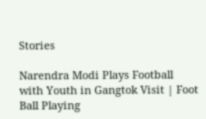Stories

Narendra Modi Plays Football with Youth in Gangtok Visit | Foot Ball Playing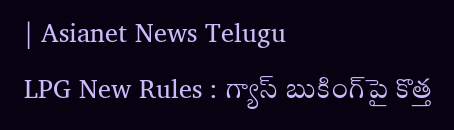| Asianet News Telugu
LPG New Rules : గ్యాస్ బుకింగ్‌పై కొత్త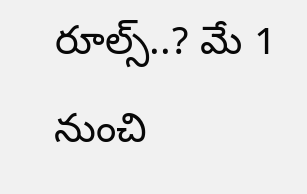రూల్స్..? మే 1 నుంచి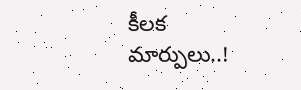కీలక మార్పులు..!